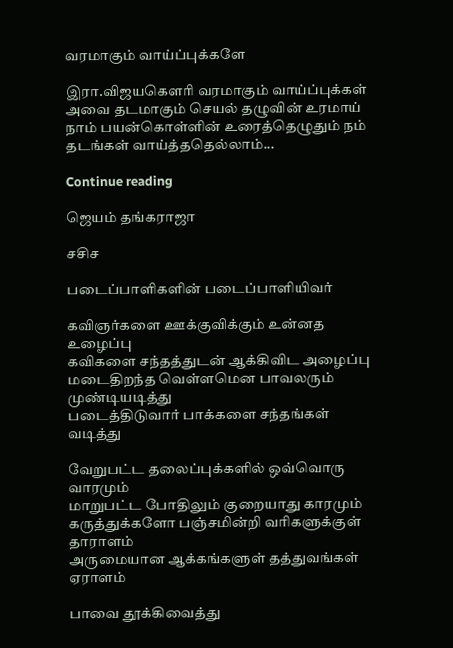வரமாகும் வாய்ப்புக்களே

இரா.விஜயகௌரி வரமாகும் வாய்ப்புக்கள் அவை தடமாகும் செயல் தழுவின் உரமாய் நாம் பயன்கொள்ளின் உரைத்தெழுதும் நம் தடங்கள் வாய்த்ததெல்லாம்...

Continue reading

ஜெயம் தங்கராஜா

சசிச

படைப்பாளிகளின் படைப்பாளியிவர்

கவிஞர்களை ஊக்குவிக்கும் உன்னத உழைப்பு
கவிகளை சந்தத்துடன் ஆக்கிவிட அழைப்பு
மடைதிறந்த வெள்ளமென பாவலரும் முண்டியடித்து
படைத்திடுவார் பாக்களை சந்தங்கள் வடித்து

வேறுபட்ட தலைப்புக்களில் ஒவ்வொரு வாரமும்
மாறுபட்ட போதிலும் குறையாது காரமும்
கருத்துக்களோ பஞ்சமின்றி வரிகளுக்குள் தாராளம்
அருமையான ஆக்கங்களுள் தத்துவங்கள் ஏராளம்

பாவை தூக்கிவைத்து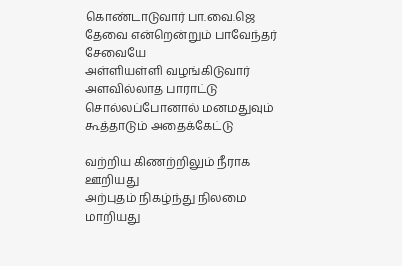கொண்டாடுவார் பா.வை.ஜெ
தேவை என்றென்றும் பாவேந்தர் சேவையே
அள்ளியள்ளி வழங்கிடுவார் அளவில்லாத பாராட்டு
சொல்லப்போனால் மனமதுவும் கூத்தாடும் அதைக்கேட்டு

வற்றிய கிணற்றிலும் நீராக ஊறியது
அற்புதம் நிகழ்ந்து நிலமை மாறியது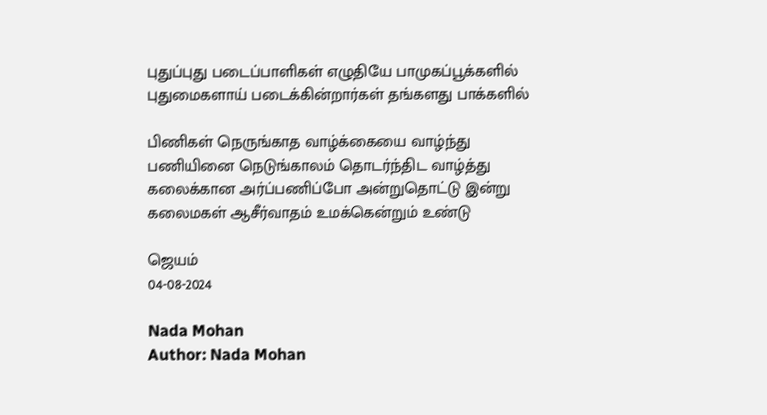புதுப்புது படைப்பாளிகள் எழுதியே பாமுகப்பூக்களில்
புதுமைகளாய் படைக்கின்றார்கள் தங்களது பாக்களில்

பிணிகள் நெருங்காத வாழ்க்கையை வாழ்ந்து
பணியினை நெடுங்காலம் தொடர்ந்திட வாழ்த்து
கலைக்கான அர்ப்பணிப்போ அன்றுதொட்டு இன்று
கலைமகள் ஆசீர்வாதம் உமக்கென்றும் உண்டு

ஜெயம்
04-08-2024

Nada Mohan
Author: Nada Mohan